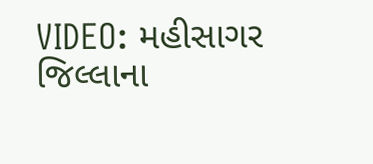VIDEO: મહીસાગર જિલ્લાના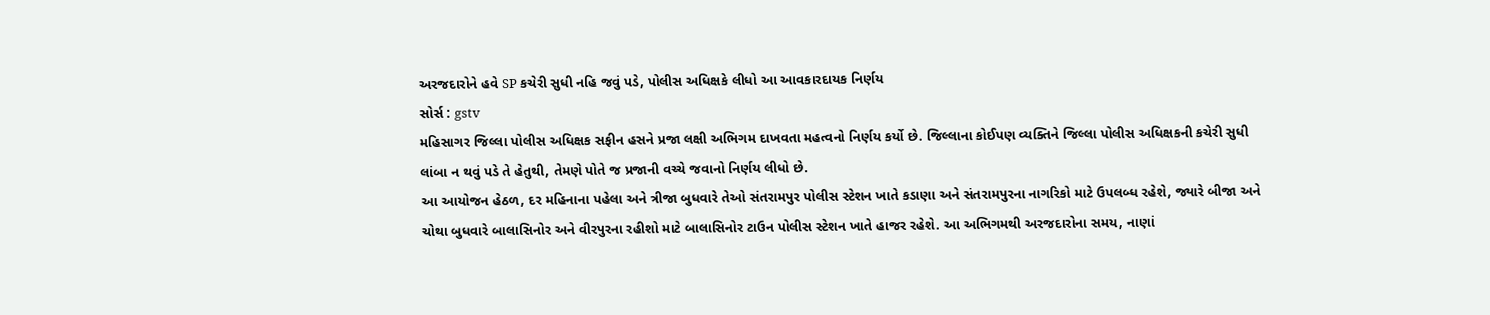અરજદારોને હવે SP કચેરી સુધી નહિ જવું પડે, પોલીસ અધિક્ષકે લીધો આ આવકારદાયક નિર્ણય
સોર્સ : gstv
મહિસાગર જિલ્લા પોલીસ અધિક્ષક સફીન હસને પ્રજા લક્ષી અભિગમ દાખવતા મહત્વનો નિર્ણય કર્યો છે. જિલ્લાના કોઈપણ વ્યક્તિને જિલ્લા પોલીસ અધિક્ષકની કચેરી સુધી લાંબા ન થવું પડે તે હેતુથી, તેમણે પોતે જ પ્રજાની વચ્ચે જવાનો નિર્ણય લીધો છે.
આ આયોજન હેઠળ, દર મહિનાના પહેલા અને ત્રીજા બુધવારે તેઓ સંતરામપુર પોલીસ સ્ટેશન ખાતે કડાણા અને સંતરામપુરના નાગરિકો માટે ઉપલબ્ધ રહેશે, જ્યારે બીજા અને ચોથા બુધવારે બાલાસિનોર અને વીરપુરના રહીશો માટે બાલાસિનોર ટાઉન પોલીસ સ્ટેશન ખાતે હાજર રહેશે. આ અભિગમથી અરજદારોના સમય, નાણાં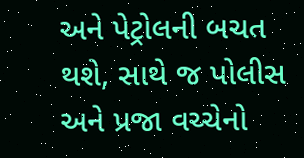અને પેટ્રોલની બચત થશે, સાથે જ પોલીસ અને પ્રજા વચ્ચેનો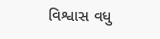વિશ્વાસ વધુ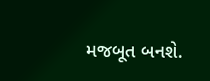મજબૂત બનશે.